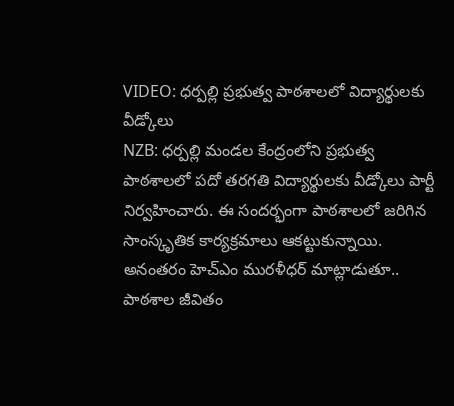VIDEO: ధర్పల్లి ప్రభుత్వ పాఠశాలలో విద్యార్థులకు వీడ్కోలు
NZB: ధర్పల్లి మండల కేంద్రంలోని ప్రభుత్వ పాఠశాలలో పదో తరగతి విద్యార్థులకు వీడ్కోలు పార్టీ నిర్వహించారు. ఈ సందర్భంగా పాఠశాలలో జరిగిన సాంస్కృతిక కార్యక్రమాలు ఆకట్టుకున్నాయి. అనంతరం హెచ్ఎం మురళీధర్ మాట్లాడుతూ.. పాఠశాల జీవితం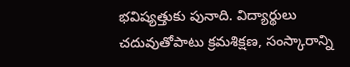భవిష్యత్తుకు పునాది. విద్యార్థులు చదువుతోపాటు క్రమశిక్షణ, సంస్కారాన్ని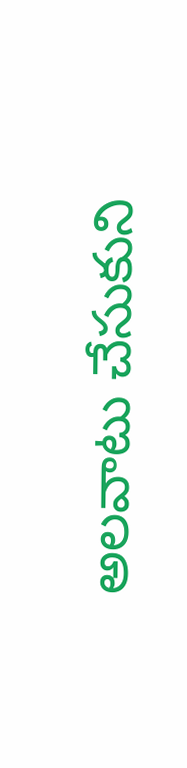అలవాటు చేసుకుని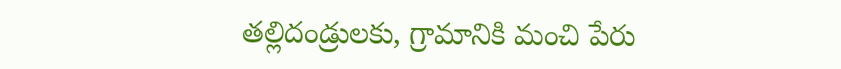తల్లిదండ్రులకు, గ్రామానికి మంచి పేరు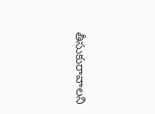తీసుకురావాలని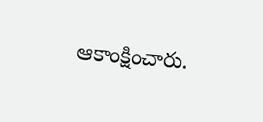ఆకాంక్షించారు.